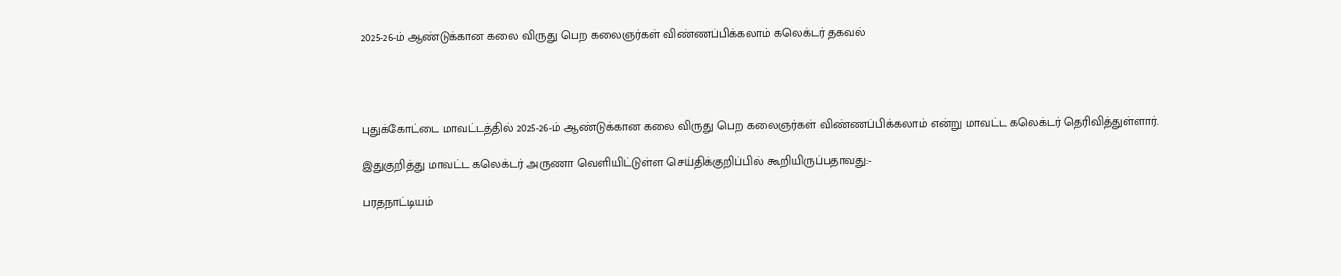2025-26-ம் ஆண்டுக்கான கலை விருது பெற கலைஞர்கள் விண்ணப்பிக்கலாம் கலெக்டர் தகவல்




புதுக்கோட்டை மாவட்டத்தில் 2025-26-ம் ஆண்டுக்கான கலை விருது பெற கலைஞர்கள் விண்ணப்பிக்கலாம் என்று மாவட்ட கலெக்டர் தெரிவித்துள்ளார்.

இதுகுறித்து மாவட்ட கலெக்டர் அருணா வெளியிட்டுள்ள செய்திக்குறிப்பில் கூறியிருப்பதாவது:-

பரதநாட்டியம்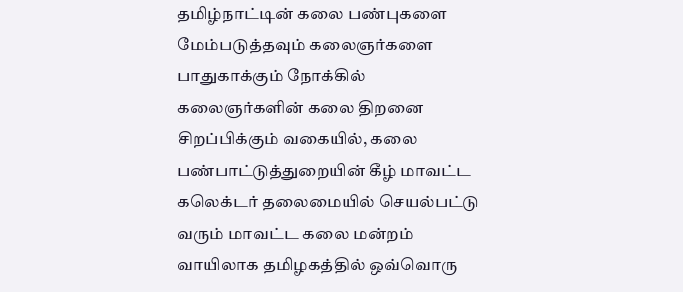தமிழ்நாட்டின் கலை பண்புகளை மேம்படுத்தவும் கலைஞர்களை பாதுகாக்கும் நோக்கில் கலைஞர்களின் கலை திறனை சிறப்பிக்கும் வகையில், கலை பண்பாட்டுத்துறையின் கீழ் மாவட்ட கலெக்டர் தலைமையில் செயல்பட்டு வரும் மாவட்ட கலை மன்றம் வாயிலாக தமிழகத்தில் ஒவ்வொரு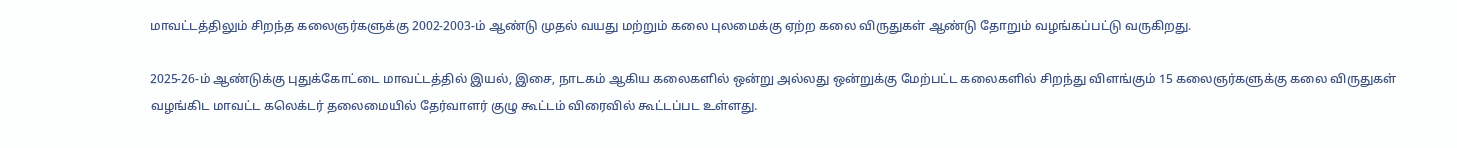மாவட்டத்திலும் சிறந்த கலைஞர்களுக்கு 2002-2003-ம் ஆண்டு முதல் வயது மற்றும் கலை புலமைக்கு ஏற்ற கலை விருதுகள் ஆண்டு தோறும் வழங்கப்பட்டு வருகிறது.

2025-26-ம் ஆண்டுக்கு புதுக்கோட்டை மாவட்டத்தில் இயல், இசை, நாடகம் ஆகிய கலைகளில் ஒன்று அல்லது ஒன்றுக்கு மேற்பட்ட கலைகளில் சிறந்து விளங்கும் 15 கலைஞர்களுக்கு கலை விருதுகள் வழங்கிட மாவட்ட கலெக்டர் தலைமையில் தேர்வாளர் குழு கூட்டம் விரைவில் கூட்டப்பட உள்ளது.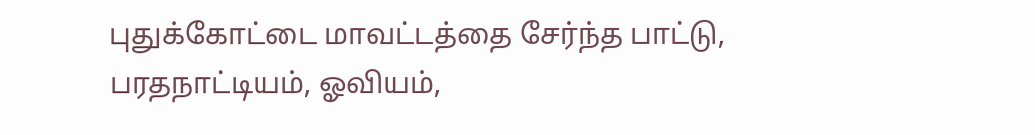புதுக்கோட்டை மாவட்டத்தை சேர்ந்த பாட்டு, பரதநாட்டியம், ஓவியம்,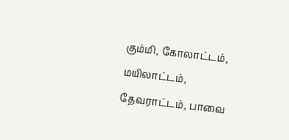கும்மி, கோலாட்டம், மயிலாட்டம், தேவராட்டம், பாவை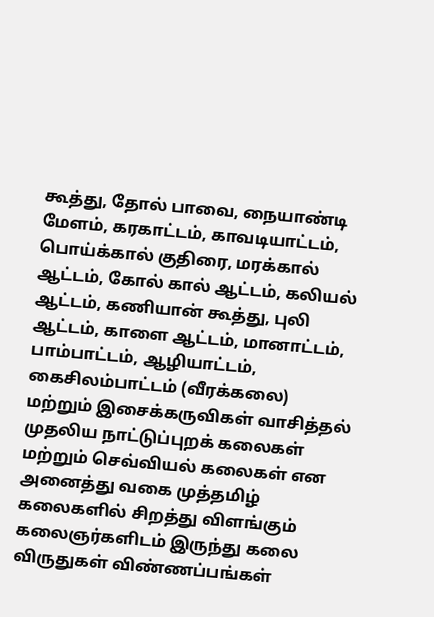கூத்து, தோல் பாவை, நையாண்டி மேளம், கரகாட்டம், காவடியாட்டம், பொய்க்கால் குதிரை, மரக்கால் ஆட்டம், கோல் கால் ஆட்டம், கலியல் ஆட்டம், கணியான் கூத்து, புலி ஆட்டம், காளை ஆட்டம், மானாட்டம், பாம்பாட்டம், ஆழியாட்டம், கைசிலம்பாட்டம் (வீரக்கலை) மற்றும் இசைக்கருவிகள் வாசித்தல் முதலிய நாட்டுப்புறக் கலைகள் மற்றும் செவ்வியல் கலைகள் என அனைத்து வகை முத்தமிழ் கலைகளில் சிறத்து விளங்கும் கலைஞர்களிடம் இருந்து கலை விருதுகள் விண்ணப்பங்கள்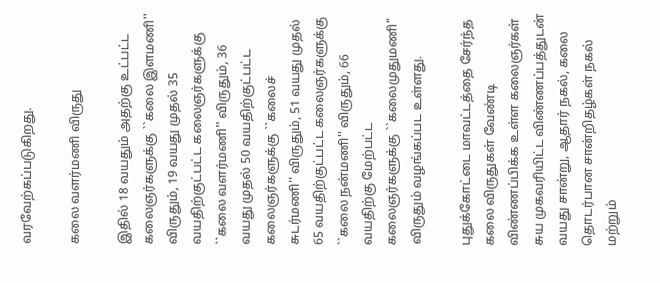வரவேற்கப்படுகிறது.

கலை வளர்மணி விருது

இதில் 18 வயதும் அதற்கு உட்பட்ட கலைஞர்களுக்கு ``கலை இளமணி'' விருதும், 19 வயது முதல் 35 வயதிற்குட்பட்ட கலைஞர்களுக்கு ``கலை வளர்மணி'' விருதும், 36 வயது முதல் 50 வயதிற்குட்பட்ட கலைஞர்களுக்கு ``கலைச் சுடர்மணி'' விருதும், 51 வயது முதல் 65 வயதிற்குட்பட்ட கலைஞர்களுக்கு ``கலை நன்மணி'' விருதும், 66 வயதிற்கு மேற்பட்ட கலைஞர்களுக்கு ``கலைமுதுமணி" விருதும் வழங்கப்பட உள்ளது.

புதுக்கோட்டை மாவட்டத்தை சேர்ந்த கலை விருதுகள் வேண்டி விண்ணப்பிக்க உள்ள கலைஞர்கள் சுய முகவரியிட்ட விண்ணப்பத்துடன் வயது சான்று, ஆதார் நகல், கலை தொடர்பான சான்றிதழ்கள் நகல் மற்றும்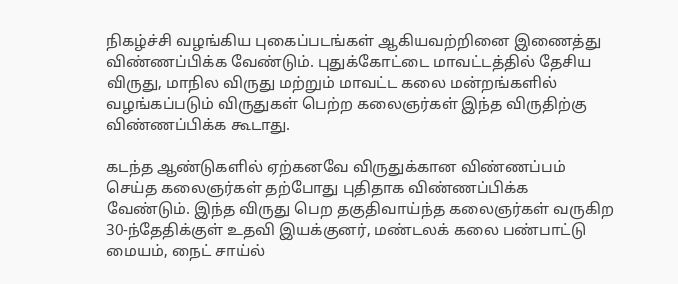நிகழ்ச்சி வழங்கிய புகைப்படங்கள் ஆகியவற்றினை இணைத்து விண்ணப்பிக்க வேண்டும். புதுக்கோட்டை மாவட்டத்தில் தேசிய விருது, மாநில விருது மற்றும் மாவட்ட கலை மன்றங்களில் வழங்கப்படும் விருதுகள் பெற்ற கலைஞர்கள் இந்த விருதிற்கு விண்ணப்பிக்க கூடாது.

கடந்த ஆண்டுகளில் ஏற்கனவே விருதுக்கான விண்ணப்பம் செய்த கலைஞர்கள் தற்போது புதிதாக விண்ணப்பிக்க வேண்டும். இந்த விருது பெற தகுதிவாய்ந்த கலைஞர்கள் வருகிற 30-ந்தேதிக்குள் உதவி இயக்குனர், மண்டலக் கலை பண்பாட்டு மையம், நைட் சாய்ல்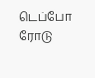டெப்போ ரோடு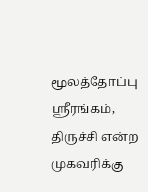மூலத்தோப்பு ஸ்ரீரங்கம், திருச்சி என்ற முகவரிக்கு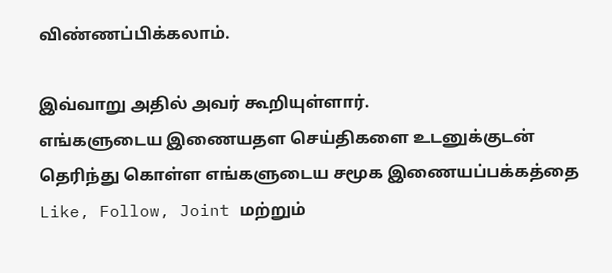விண்ணப்பிக்கலாம்.

இவ்வாறு அதில் அவர் கூறியுள்ளார்.
எங்களுடைய இணையதள செய்திகளை உடனுக்குடன் தெரிந்து கொள்ள எங்களுடைய சமூக இணையப்பக்கத்தை Like, Follow, Joint மற்றும்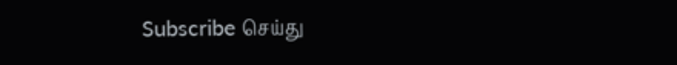Subscribe செய்து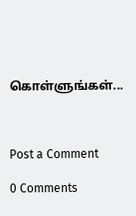கொள்ளுங்கள்...



Post a Comment

0 Comments